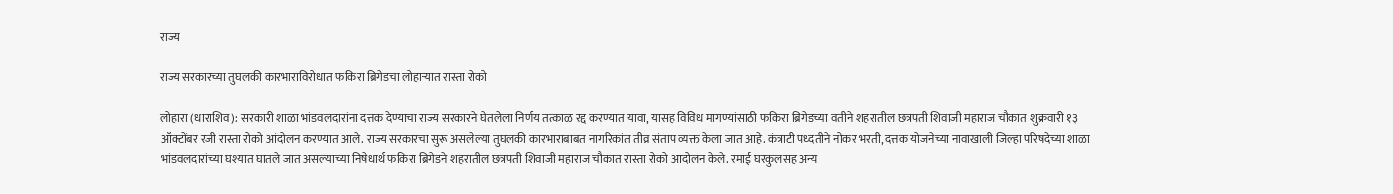राज्य

राज्य सरकारच्या तुघलकी कारभाराविरोधात फकिरा ब्रिगेडचा लोहाऱ्यात रास्ता रोको

लोहारा (धाराशिव): सरकारी शाळा भांडवलदारांना दत्तक देण्याचा राज्य सरकारने घेतलेला निर्णय तत्काळ रद्द करण्यात यावा, यासह विविध मागण्यांसाठी फकिरा ब्रिगेडच्या वतीने शहरातील छत्रपती शिवाजी महाराज चौकात शुक्रवारी १३ ऑक्टोंबर रजी रास्ता रोको आंदोलन करण्यात आले. राज्य सरकारचा सुरू असलेल्या तुघलकी कारभाराबाबत नागरिकांत तीव्र संताप व्यक्त केला जात आहे. कंत्राटी पध्दतीने नोकर भरती, दत्तक योजनेच्या नावाखाली जिल्हा परिषदेच्या शाळा भांडवलदारांच्या घश्यात घातले जात असल्याच्या निषेधार्थ फकिरा ब्रिगेडने शहरातील छत्रपती शिवाजी महाराज चौकात रास्ता रोको आदोलन केले. रमाई घरकुलसह अन्य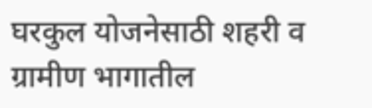घरकुल योजनेसाठी शहरी व ग्रामीण भागातील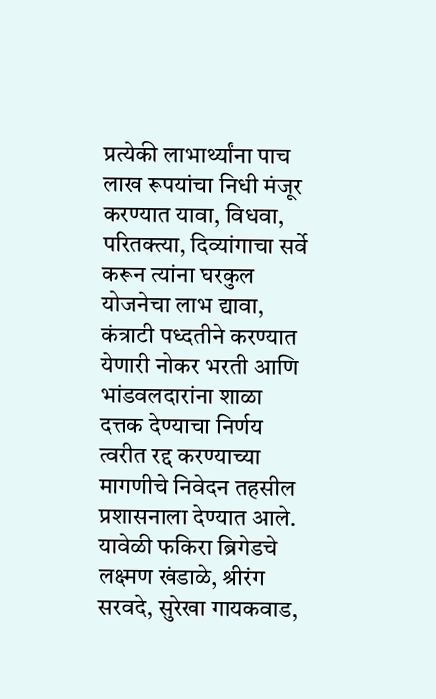प्रत्येकी लाभार्थ्यांना पाच लाख रूपयांचा निधी मंजूर करण्यात यावा, विधवा, परितक्त्या, दिव्यांगाचा सर्वे करून त्यांना घरकुल योजनेचा लाभ द्यावा, कंत्राटी पध्दतीने करण्यात येणारी नोकर भरती आणि भांडवलदारांना शाळा दत्तक देण्याचा निर्णय त्वरीत रद्द करण्याच्या मागणीचे निवेदन तहसील प्रशासनाला देण्यात आले. यावेळी फकिरा ब्रिगेडचे लक्ष्मण खंडाळे, श्रीरंग सरवदे, सुरेखा गायकवाड,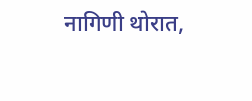नागिणी थोरात,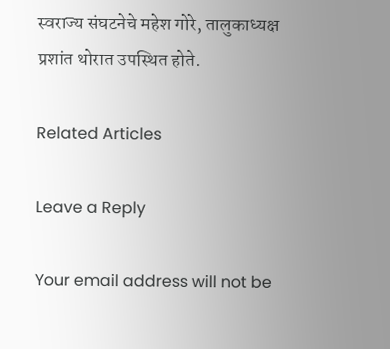स्वराज्य संघटनेचे महेश गोरे, तालुकाध्यक्ष प्रशांत थोरात उपस्थित होते.

Related Articles

Leave a Reply

Your email address will not be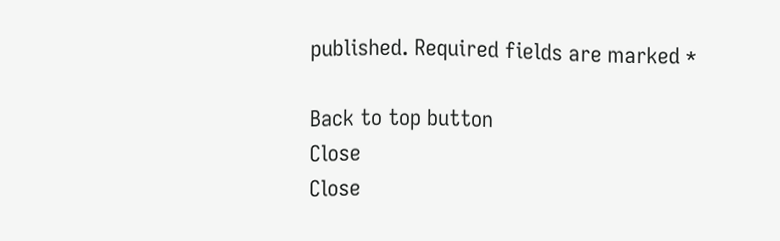published. Required fields are marked *

Back to top button
Close
Close